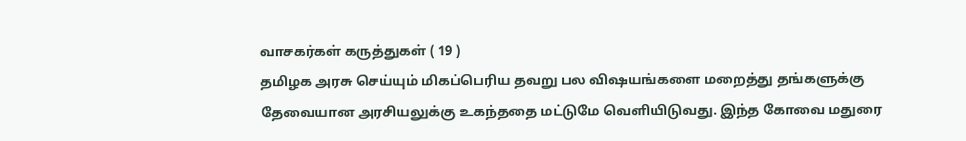வாசகர்கள் கருத்துகள் ( 19 )
தமிழக அரசு செய்யும் மிகப்பெரிய தவறு பல விஷயங்களை மறைத்து தங்களுக்கு தேவையான அரசியலுக்கு உகந்ததை மட்டுமே வெளியிடுவது. இந்த கோவை மதுரை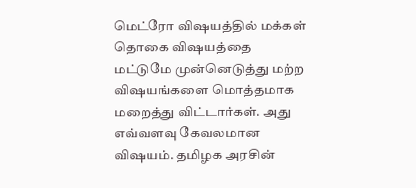மெட்ரோ விஷயத்தில் மக்கள் தொகை விஷயத்தை மட்டுமே முன்னெடுத்து மற்ற விஷயங்களை மொத்தமாக மறைத்து விட்டார்கள். அது எவ்வளவு கேவலமான விஷயம். தமிழக அரசின்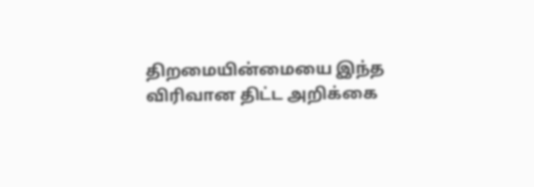திறமையின்மையை இந்த விரிவான திட்ட அறிக்கை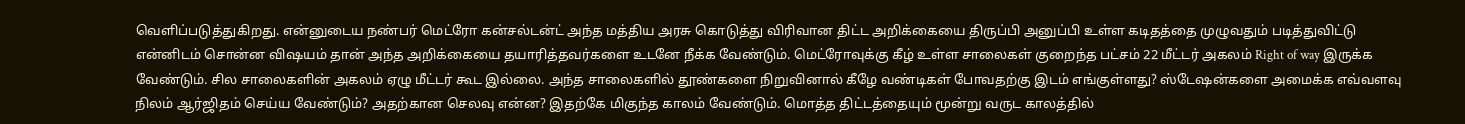வெளிப்படுத்துகிறது. என்னுடைய நண்பர் மெட்ரோ கன்சல்டன்ட் அந்த மத்திய அரசு கொடுத்து விரிவான திட்ட அறிக்கையை திருப்பி அனுப்பி உள்ள கடிதத்தை முழுவதும் படித்துவிட்டு என்னிடம் சொன்ன விஷயம் தான் அந்த அறிக்கையை தயாரித்தவர்களை உடனே நீக்க வேண்டும். மெட்ரோவுக்கு கீழ் உள்ள சாலைகள் குறைந்த பட்சம் 22 மீட்டர் அகலம் Right of way இருக்க வேண்டும். சில சாலைகளின் அகலம் ஏழு மீட்டர் கூட இல்லை. அந்த சாலைகளில் தூண்களை நிறுவினால் கீழே வண்டிகள் போவதற்கு இடம் எங்குள்ளது? ஸ்டேஷன்களை அமைக்க எவ்வளவு நிலம் ஆர்ஜிதம் செய்ய வேண்டும்? அதற்கான செலவு என்ன? இதற்கே மிகுந்த காலம் வேண்டும். மொத்த திட்டத்தையும் மூன்று வருட காலத்தில்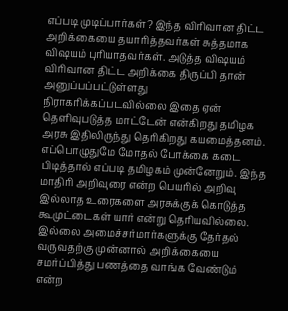எப்படி முடிப்பார்கள்? இந்த விரிவான திட்ட அறிக்கையை தயாரித்தவர்கள் சுத்தமாக விஷயம் புரியாதவர்கள். அடுத்த விஷயம் விரிவான திட்ட அறிக்கை திருப்பி தான் அனுப்பப்பட்டுள்ளது நிராகரிக்கப்படவில்லை இதை ஏன் தெளிவுபடுத்த மாட்டேன் என்கிறது தமிழக அரசு இதிலிருந்து தெரிகிறது கயமைத்தனம். எப்பொழுதுமே மோதல் போக்கை கடை பிடித்தால் எப்படி தமிழகம் முன்னேறும். இந்த மாதிரி அறிவுரை என்ற பெயரில் அறிவு இல்லாத உரைகளை அரசுக்குக் கொடுத்த கூமுட்டைகள் யார் என்று தெரியவில்லை. இல்லை அமைச்சர்மார்களுக்கு தேர்தல் வருவதற்கு முன்னால் அறிக்கையை சமர்ப்பித்து பணத்தை வாங்க வேண்டும் என்ற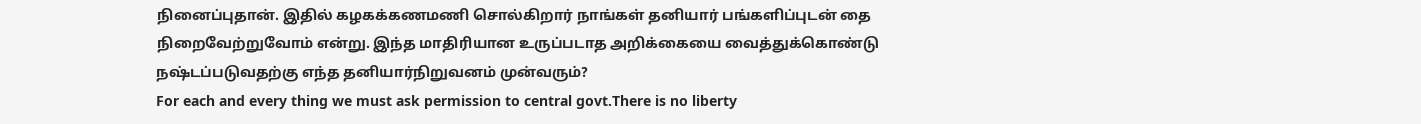நினைப்புதான். இதில் கழகக்கணமணி சொல்கிறார் நாங்கள் தனியார் பங்களிப்புடன் தை நிறைவேற்றுவோம் என்று. இந்த மாதிரியான உருப்படாத அறிக்கையை வைத்துக்கொண்டு நஷ்டப்படுவதற்கு எந்த தனியார்நிறுவனம் முன்வரும்?
For each and every thing we must ask permission to central govt.There is no liberty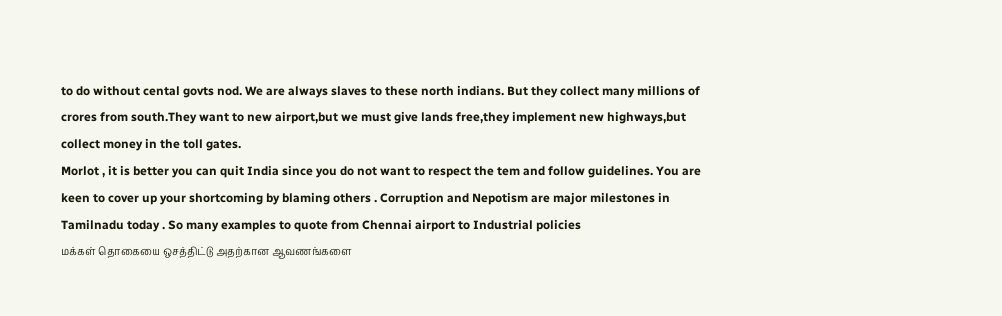to do without cental govts nod. We are always slaves to these north indians. But they collect many millions of crores from south.They want to new airport,but we must give lands free,they implement new highways,but collect money in the toll gates.
Morlot , it is better you can quit India since you do not want to respect the tem and follow guidelines. You are keen to cover up your shortcoming by blaming others . Corruption and Nepotism are major milestones in Tamilnadu today . So many examples to quote from Chennai airport to Industrial policies
மக்கள் தொகையை ஒசத்திட்டு அதற்கான ஆவணங்களை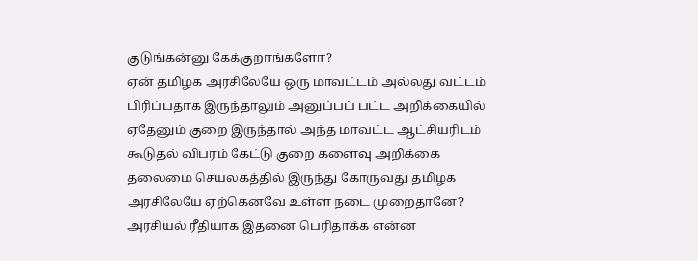குடுங்கன்னு கேக்குறாங்களோ?
ஏன் தமிழக அரசிலேயே ஒரு மாவட்டம் அல்லது வட்டம் பிரிப்பதாக இருந்தாலும் அனுப்பப் பட்ட அறிக்கையில் ஏதேனும் குறை இருந்தால் அந்த மாவட்ட ஆட்சியரிடம் கூடுதல் விபரம் கேட்டு குறை களைவு அறிக்கை தலைமை செயலகத்தில் இருந்து கோருவது தமிழக அரசிலேயே ஏற்கெனவே உள்ள நடை முறைதானே? அரசியல் ரீதியாக இதனை பெரிதாக்க என்ன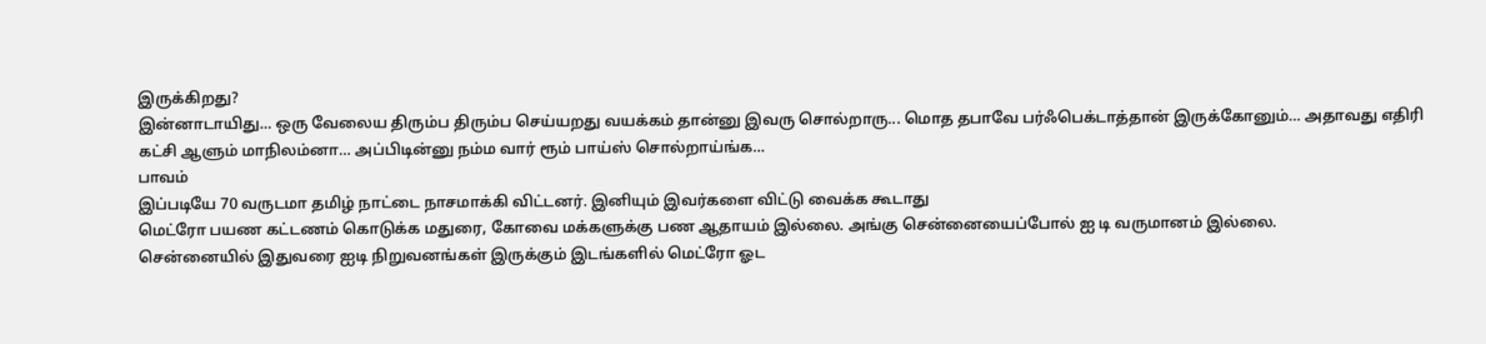இருக்கிறது?
இன்னாடாயிது... ஒரு வேலைய திரும்ப திரும்ப செய்யறது வயக்கம் தான்னு இவரு சொல்றாரு... மொத தபாவே பர்ஃபெக்டாத்தான் இருக்கோனும்... அதாவது எதிரி கட்சி ஆளும் மாநிலம்னா... அப்பிடின்னு நம்ம வார் ரூம் பாய்ஸ் சொல்றாய்ங்க...
பாவம்
இப்படியே 70 வருடமா தமிழ் நாட்டை நாசமாக்கி விட்டனர். இனியும் இவர்களை விட்டு வைக்க கூடாது
மெட்ரோ பயண கட்டணம் கொடுக்க மதுரை, கோவை மக்களுக்கு பண ஆதாயம் இல்லை. அங்கு சென்னையைப்போல் ஐ டி வருமானம் இல்லை.
சென்னையில் இதுவரை ஐடி நிறுவனங்கள் இருக்கும் இடங்களில் மெட்ரோ ஓட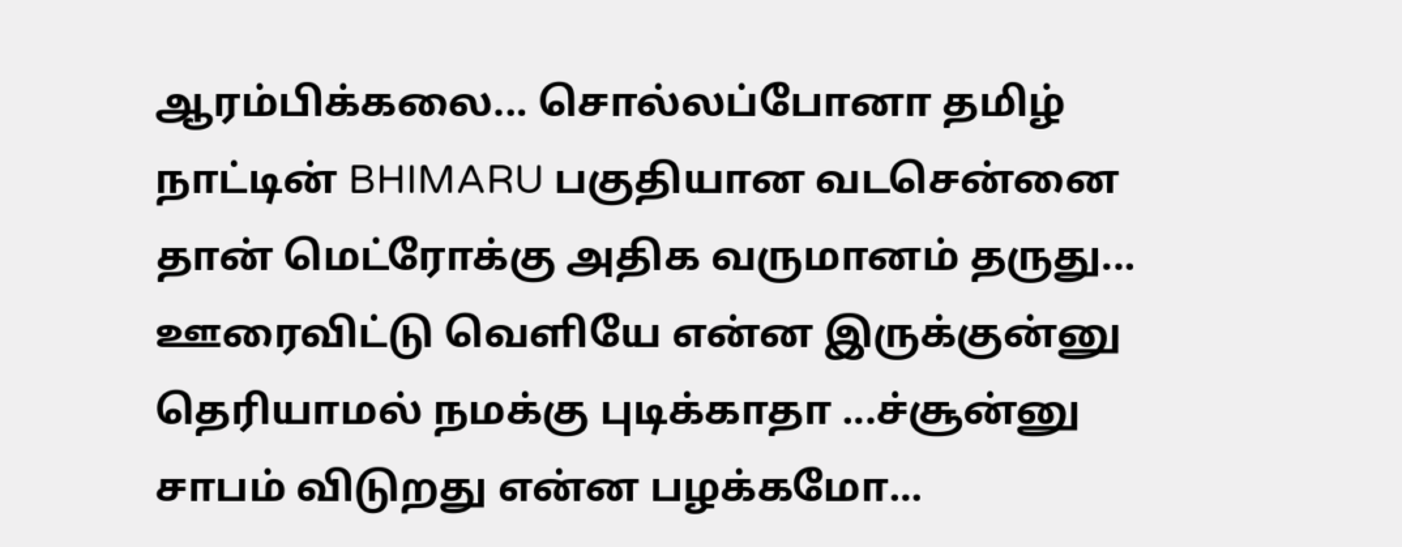ஆரம்பிக்கலை... சொல்லப்போனா தமிழ் நாட்டின் BHIMARU பகுதியான வடசென்னை தான் மெட்ரோக்கு அதிக வருமானம் தருது... ஊரைவிட்டு வெளியே என்ன இருக்குன்னு தெரியாமல் நமக்கு புடிக்காதா ...ச்சூன்னு சாபம் விடுறது என்ன பழக்கமோ...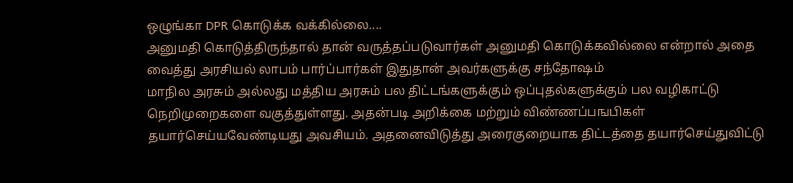ஒழுங்கா DPR கொடுக்க வக்கில்லை....
அனுமதி கொடுத்திருந்தால் தான் வருத்தப்படுவார்கள் அனுமதி கொடுக்கவில்லை என்றால் அதை வைத்து அரசியல் லாபம் பார்ப்பார்கள் இதுதான் அவர்களுக்கு சந்தோஷம்
மாநில அரசும் அல்லது மத்திய அரசும் பல திட்டங்களுக்கும் ஒப்புதல்களுக்கும் பல வழிகாட்டு நெறிமுறைகளை வகுத்துள்ளது. அதன்படி அறிக்கை மற்றும் விண்ணப்பஙபிகள் தயார்செய்யவேண்டியது அவசியம். அதனைவிடுத்து அரைகுறையாக திட்டத்தை தயார்செய்துவிட்டு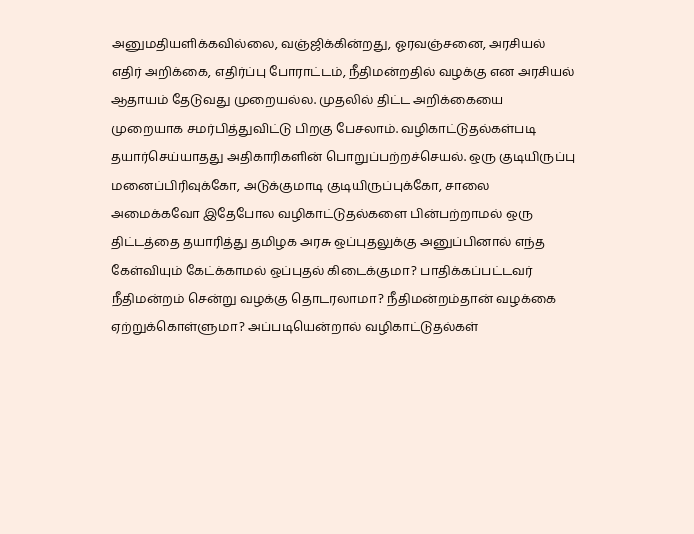அனுமதியளிக்கவில்லை, வஞ்ஜிக்கின்றது, ஓரவஞ்சனை, அரசியல் எதிர் அறிக்கை, எதிர்ப்பு போராட்டம், நீதிமன்றதில் வழக்கு என அரசியல் ஆதாயம் தேடுவது முறையல்ல. முதலில் திட்ட அறிக்கையை முறையாக சமர்பித்துவிட்டு பிறகு பேசலாம். வழிகாட்டுதல்கள்படி தயார்செய்யாதது அதிகாரிகளின் பொறுப்பற்றச்செயல். ஒரு குடியிருப்பு மனைப்பிரிவுக்கோ, அடுக்குமாடி குடியிருப்புக்கோ, சாலை அமைக்கவோ இதேபோல வழிகாட்டுதல்களை பின்பற்றாமல் ஒரு திட்டத்தை தயாரித்து தமிழக அரசு ஒப்புதலுக்கு அனுப்பினால் எந்த கேள்வியும் கேட்க்காமல் ஒப்புதல் கிடைக்குமா? பாதிக்கப்பட்டவர் நீதிமன்றம் சென்று வழக்கு தொடரலாமா? நீதிமன்றம்தான் வழக்கை ஏற்றுக்கொள்ளுமா? அப்படியென்றால் வழிகாட்டுதல்கள்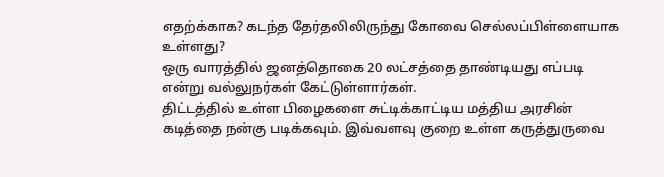எதற்க்காக? கடந்த தேர்தலிலிருந்து கோவை செல்லப்பிள்ளையாக உள்ளது?
ஒரு வாரத்தில் ஜனத்தொகை 20 லட்சத்தை தாண்டியது எப்படி என்று வல்லுநர்கள் கேட்டுள்ளார்கள்.
திட்டத்தில் உள்ள பிழைகளை சுட்டிக்காட்டிய மத்திய அரசின் கடித்தை நன்கு படிக்கவும். இவ்வளவு குறை உள்ள கருத்துருவை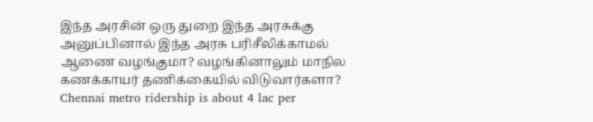இந்த அரசின் ஒரு துறை இந்த அரசுக்கு அனுப்பினால் இந்த அரசு பரிசீலிக்காமல் ஆணை வழங்குமா? வழங்கினாலும் மாநில கணக்காயர் தணிக்கையில் விடுவார்களா?
Chennai metro ridership is about 4 lac per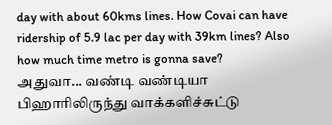day with about 60kms lines. How Covai can have ridership of 5.9 lac per day with 39km lines? Also how much time metro is gonna save?
அதுவா... வண்டி வண்டியா பிஹாரிலிருந்து வாக்களிச்சுட்டு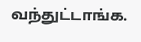வந்துட்டாங்க.